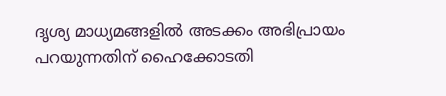ദൃശ്യ മാധ്യമങ്ങളില്‍ അടക്കം അഭിപ്രായം പറയുന്നതിന് ഹൈക്കോടതി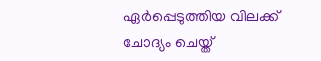ഏര്‍പ്പെടുത്തിയ വിലക്ക് ചോദ്യം ചെയ്ത്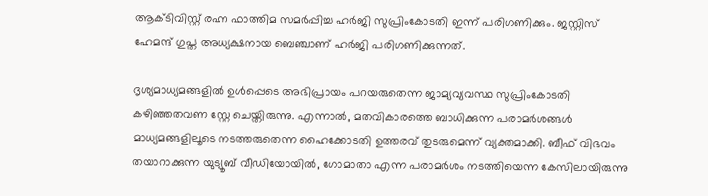ആക്ടിവിസ്റ്റ് രഹ്ന ഫാത്തിമ സമര്‍പ്പിച്ച ഹര്‍ജി സുപ്രിംകോടതി ഇന്ന് പരിഗണിക്കും. ജസ്റ്റിസ് ഹേമന്ദ് ഗുപ്ത അധ്യക്ഷനായ ബെഞ്ചാണ് ഹര്‍ജി പരിഗണിക്കുന്നത്.

ദൃശ്യമാധ്യമങ്ങളില്‍ ഉള്‍പ്പെടെ അഭിപ്രായം പറയരുതെന്ന ജാമ്യവ്യവസ്ഥ സുപ്രിംകോടതി കഴിഞ്ഞതവണ സ്റ്റേ ചെയ്തിരുന്നു. എന്നാല്‍, മതവികാരത്തെ ബാധിക്കുന്ന പരാമര്‍ശങ്ങള്‍ മാധ്യമങ്ങളിലൂടെ നടത്തരുതെന്ന ഹൈക്കോടതി ഉത്തരവ് തുടരുമെന്ന് വ്യക്തമാക്കി. ബീഫ് വിഭവം തയാറാക്കുന്ന യുട്യൂബ് വീഡിയോയില്‍, ഗോമാതാ എന്ന പരാമര്‍ശം നടത്തിയെന്ന കേസിലായിരുന്നു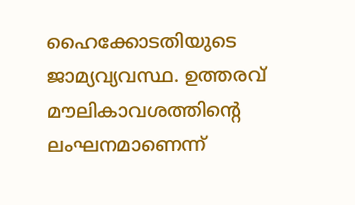ഹൈക്കോടതിയുടെ ജാമ്യവ്യവസ്ഥ. ഉത്തരവ് മൗലികാവശത്തിന്റെ ലംഘനമാണെന്ന്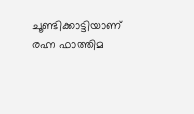ചൂണ്ടിക്കാട്ടിയാണ് രഹ്ന ഫാത്തിമ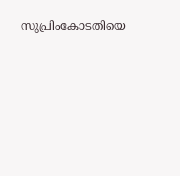സുപ്രിംകോടതിയെ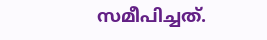സമീപിച്ചത്.